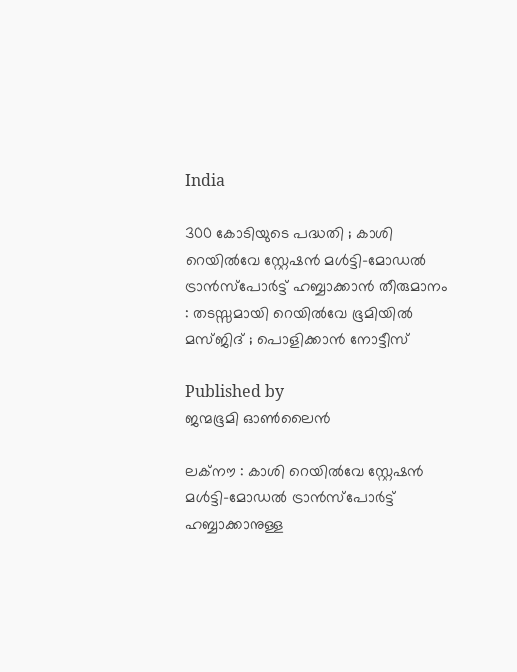India

300 കോടിയുടെ പദ്ധതി ; കാശി റെയിൽവേ സ്റ്റേഷൻ മൾട്ടി-മോഡൽ ട്രാൻസ്‌പോർട്ട് ഹബ്ബാക്കാൻ തീരുമാനം : തടസ്സമായി റെയിൽവേ ഭൂമിയിൽ മസ്ജിദ് ; പൊളിക്കാൻ നോട്ടീസ്

Published by
ജന്മഭൂമി ഓണ്‍ലൈന്‍

ലക്നൗ : കാശി റെയിൽവേ സ്റ്റേഷൻ മൾട്ടി-മോഡൽ ട്രാൻസ്‌പോർട്ട് ഹബ്ബാക്കാനുള്ള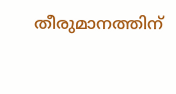തീരുമാനത്തിന്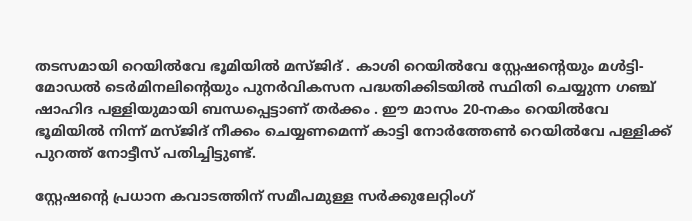തടസമായി റെയിൽവേ ഭൂമിയിൽ മസ്ജിദ് . കാശി റെയിൽവേ സ്റ്റേഷന്റെയും മൾട്ടി-മോഡൽ ടെർമിനലിന്റെയും പുനർവികസന പദ്ധതിക്കിടയിൽ സ്ഥിതി ചെയ്യുന്ന ഗഞ്ച് ഷാഹിദ പള്ളിയുമായി ബന്ധപ്പെട്ടാണ് തർക്കം . ഈ മാസം 20-നകം റെയിൽവേ ഭൂമിയിൽ നിന്ന് മസ്ജിദ് നീക്കം ചെയ്യണമെന്ന് കാട്ടി നോർത്തേൺ റെയിൽവേ പള്ളിക്ക് പുറത്ത് നോട്ടീസ് പതിച്ചിട്ടുണ്ട്.

സ്റ്റേഷന്റെ പ്രധാന കവാടത്തിന് സമീപമുള്ള സർക്കുലേറ്റിംഗ്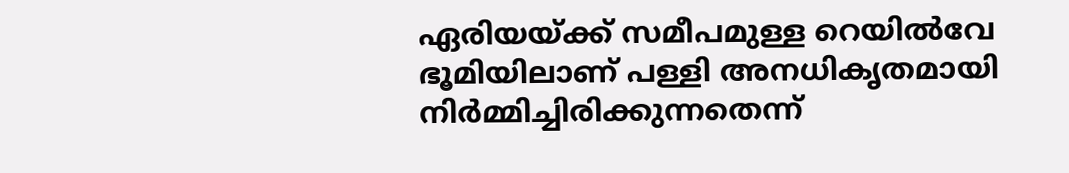ഏരിയയ്‌ക്ക് സമീപമുള്ള റെയിൽവേ ഭൂമിയിലാണ് പള്ളി അനധികൃതമായി നിർമ്മിച്ചിരിക്കുന്നതെന്ന്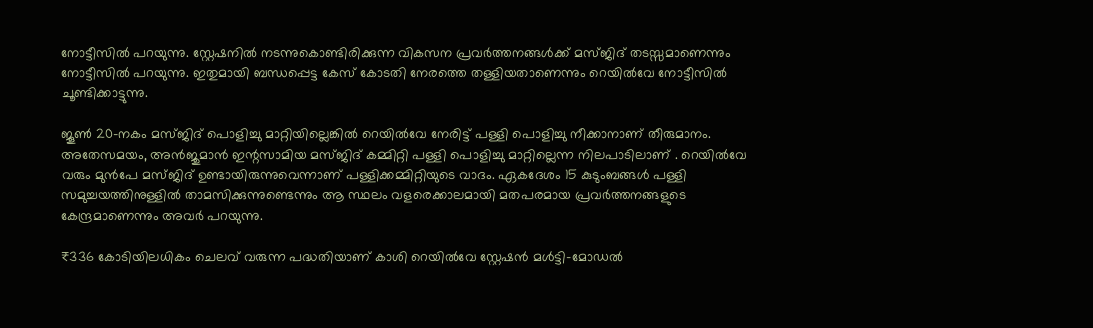നോട്ടീസിൽ പറയുന്നു. സ്റ്റേഷനിൽ നടന്നുകൊണ്ടിരിക്കുന്ന വികസന പ്രവർത്തനങ്ങൾക്ക് മസ്ജിദ് തടസ്സമാണെന്നും നോട്ടീസിൽ പറയുന്നു. ഇതുമായി ബന്ധപ്പെട്ട കേസ് കോടതി നേരത്തെ തള്ളിയതാണെന്നും റെയിൽവേ നോട്ടീസിൽ ചൂണ്ടിക്കാട്ടുന്നു.

ജൂൺ 20-നകം മസ്ജിദ് പൊളിച്ചു മാറ്റിയില്ലെങ്കിൽ റെയിൽവേ നേരിട്ട് പള്ളി പൊളിച്ചു നീക്കാനാണ് തീരുമാനം. അതേസമയം, അൻജുമാൻ ഇന്റസാമിയ മസ്ജിദ് കമ്മിറ്റി പള്ളി പൊളിച്ചു മാറ്റില്ലെന്ന നിലപാടിലാണ് . റെയിൽവേ വരും മുൻപേ മസ്ജിദ് ഉണ്ടായിരുന്നുവെന്നാണ് പള്ളിക്കമ്മിറ്റിയുടെ വാദം. ഏകദേശം 15 കുടുംബങ്ങൾ പള്ളി സമുച്ചയത്തിനുള്ളിൽ താമസിക്കുന്നുണ്ടെന്നും ആ സ്ഥലം വളരെക്കാലമായി മതപരമായ പ്രവർത്തനങ്ങളുടെ കേന്ദ്രമാണെന്നും അവർ പറയുന്നു.

₹336 കോടിയിലധികം ചെലവ് വരുന്ന പദ്ധതിയാണ് കാശി റെയിൽവേ സ്റ്റേഷൻ മൾട്ടി-മോഡൽ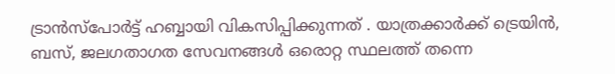ട്രാൻസ്‌പോർട്ട് ഹബ്ബായി വികസിപ്പിക്കുന്നത് . യാത്രക്കാർക്ക് ട്രെയിൻ, ബസ്, ജലഗതാഗത സേവനങ്ങൾ ഒരൊറ്റ സ്ഥലത്ത് തന്നെ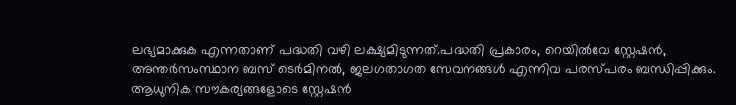ലഭ്യമാക്കുക എന്നതാണ് പദ്ധതി വഴി ലക്ഷ്യമിടുന്നത്.പദ്ധതി പ്രകാരം, റെയിൽവേ സ്റ്റേഷൻ, അന്തർസംസ്ഥാന ബസ് ടെർമിനൽ, ജലഗതാഗത സേവനങ്ങൾ എന്നിവ പരസ്പരം ബന്ധിപ്പിക്കും. ആധുനിക സൗകര്യങ്ങളോടെ സ്റ്റേഷൻ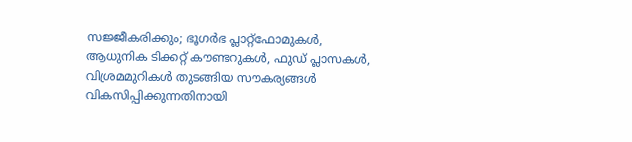സജ്ജീകരിക്കും; ഭൂഗർഭ പ്ലാറ്റ്‌ഫോമുകൾ, ആധുനിക ടിക്കറ്റ് കൗണ്ടറുകൾ, ഫുഡ് പ്ലാസകൾ, വിശ്രമമുറികൾ തുടങ്ങിയ സൗകര്യങ്ങൾ വികസിപ്പിക്കുന്നതിനായി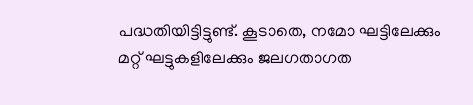പദ്ധതിയിട്ടിട്ടുണ്ട്. കൂടാതെ, നമോ ഘട്ടിലേക്കും മറ്റ് ഘട്ടുകളിലേക്കും ജലഗതാഗത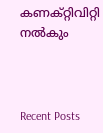കണക്റ്റിവിറ്റി നൽകും



Recent Posts